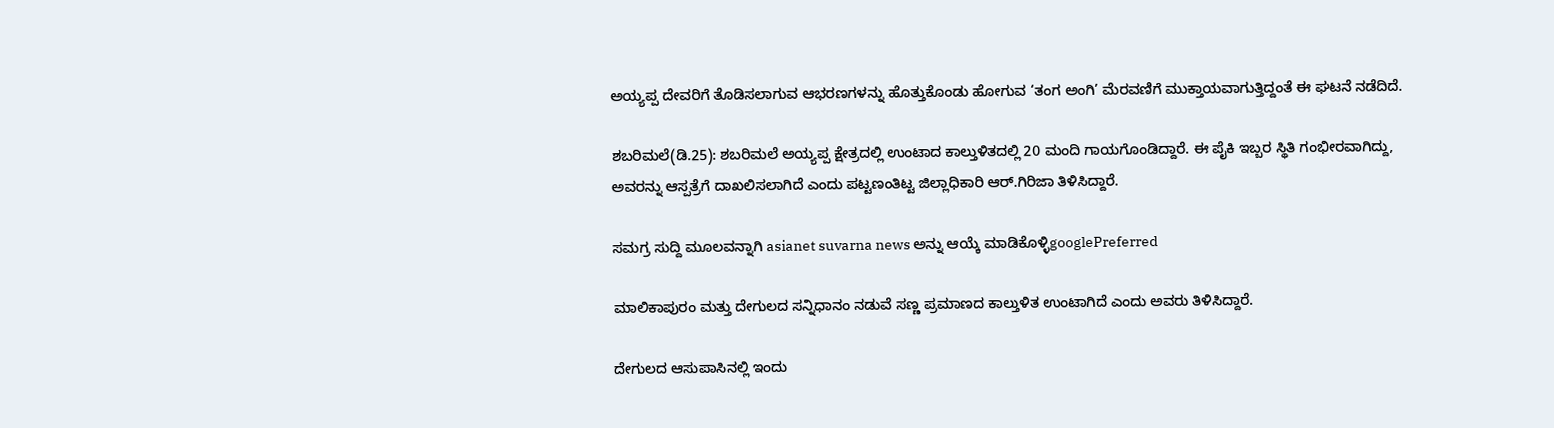ಅಯ್ಯಪ್ಪ ದೇವರಿಗೆ ತೊಡಿಸಲಾಗುವ ಆಭರಣಗಳನ್ನು ಹೊತ್ತುಕೊಂಡು ಹೋಗುವ ‘ತಂಗ ಅಂಗಿ’ ಮೆರವಣಿಗೆ ಮುಕ್ತಾಯವಾಗುತ್ತಿದ್ದಂತೆ ಈ ಘಟನೆ ನಡೆದಿದೆ.

ಶಬರಿಮಲೆ(ಡಿ.25): ಶಬರಿಮಲೆ ಅಯ್ಯಪ್ಪ ಕ್ಷೇತ್ರದಲ್ಲಿ ಉಂಟಾದ ಕಾಲ್ತುಳಿತದಲ್ಲಿ 20 ಮಂದಿ ಗಾಯಗೊಂಡಿದ್ದಾರೆ. ಈ ಪೈಕಿ ಇಬ್ಬರ ಸ್ಥಿತಿ ಗಂಭೀರವಾಗಿದ್ದು, ಅವರನ್ನು ಆಸ್ಪತ್ರೆಗೆ ದಾಖಲಿಸಲಾಗಿದೆ ಎಂದು ಪಟ್ಟಣಂತಿಟ್ಟ ಜಿಲ್ಲಾಧಿಕಾರಿ ಆರ್.ಗಿರಿಜಾ ತಿಳಿಸಿದ್ದಾರೆ.

ಸಮಗ್ರ ಸುದ್ದಿ ಮೂಲವನ್ನಾಗಿ asianet suvarna news ಅನ್ನು ಆಯ್ಕೆ ಮಾಡಿಕೊಳ್ಳಿgooglePreferred

ಮಾಲಿಕಾಪುರಂ ಮತ್ತು ದೇಗುಲದ ಸನ್ನಿಧಾನಂ ನಡುವೆ ಸಣ್ಣ ಪ್ರಮಾಣದ ಕಾಲ್ತುಳಿತ ಉಂಟಾಗಿದೆ ಎಂದು ಅವರು ತಿಳಿಸಿದ್ದಾರೆ.

ದೇಗುಲದ ಆಸುಪಾಸಿನಲ್ಲಿ ಇಂದು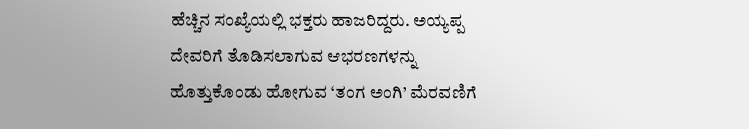ಹೆಚ್ಚಿನ ಸಂಖ್ಯೆಯಲ್ಲಿ ಭಕ್ತರು ಹಾಜರಿದ್ದರು. ಅಯ್ಯಪ್ಪ ದೇವರಿಗೆ ತೊಡಿಸಲಾಗುವ ಆಭರಣಗಳನ್ನು ಹೊತ್ತುಕೊಂಡು ಹೋಗುವ ‘ತಂಗ ಅಂಗಿ’ ಮೆರವಣಿಗೆ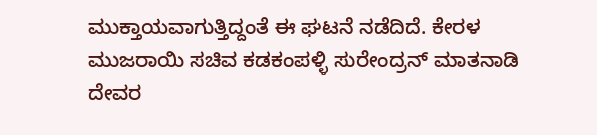ಮುಕ್ತಾಯವಾಗುತ್ತಿದ್ದಂತೆ ಈ ಘಟನೆ ನಡೆದಿದೆ. ಕೇರಳ ಮುಜರಾಯಿ ಸಚಿವ ಕಡಕಂಪಳ್ಳಿ ಸುರೇಂದ್ರನ್ ಮಾತನಾಡಿ ದೇವರ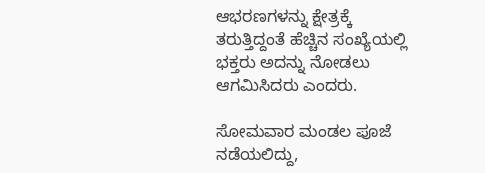ಆಭರಣಗಳನ್ನು ಕ್ಷೇತ್ರಕ್ಕೆ ತರುತ್ತಿದ್ದಂತೆ ಹೆಚ್ಚಿನ ಸಂಖ್ಯೆಯಲ್ಲಿ ಭಕ್ತರು ಅದನ್ನು ನೋಡಲು ಆಗಮಿಸಿದರು ಎಂದರು.

ಸೋಮವಾರ ಮಂಡಲ ಪೂಜೆ ನಡೆಯಲಿದ್ದು,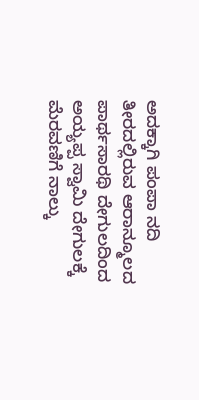ಅದಕ್ಕಾಗಿ ಪಂಪಾ ನದಿ ತೀರದಲ್ಲಿರುವ ಆರಾನ್ಮೂಲದ ಪಾರ್ಥಸಾರಥಿ ದೇಗುಲದಿಂದ ಅಯ್ಯಪ್ಪ ಸ್ವಾಮಿ ದೇಗುಲಕ್ಕೆ ಮೆರವಣಿಗೆ ನಾಲ್ಕು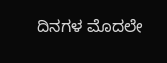ದಿನಗಳ ಮೊದಲೇ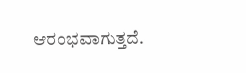ಆರಂಭವಾಗುತ್ತದೆ.